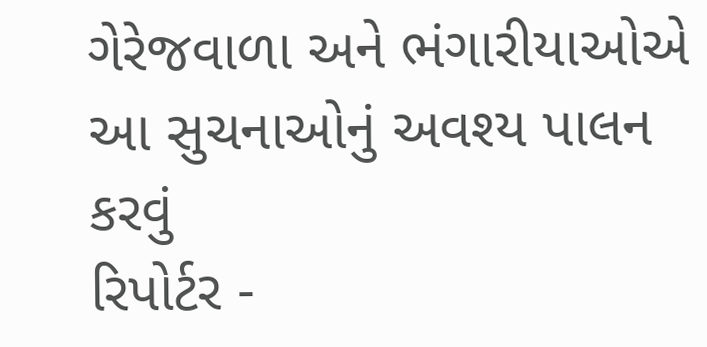ગેરેજવાળા અને ભંગારીયાઓએ આ સુચનાઓનું અવશ્ય પાલન કરવું
રિપોર્ટર -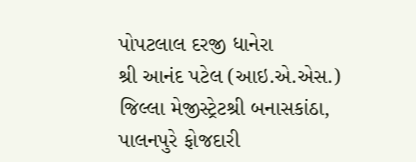પોપટલાલ દરજી ધાનેરા
શ્રી આનંદ પટેલ (આઇ.એ.એસ.) જિલ્લા મેજીસ્ટ્રેટશ્રી બનાસકાંઠા, પાલનપુરે ફોજદારી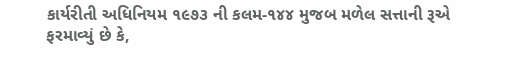કાર્યરીતી અધિનિયમ ૧૯૭૩ ની કલમ-૧૪૪ મુજબ મળેલ સત્તાની રૂએ ફરમાવ્યું છે કે,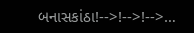બનાસકાંઠા!-->!-->!-->…